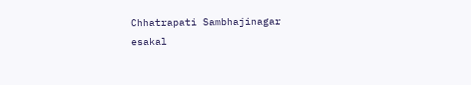Chhatrapati Sambhajinagar
esakal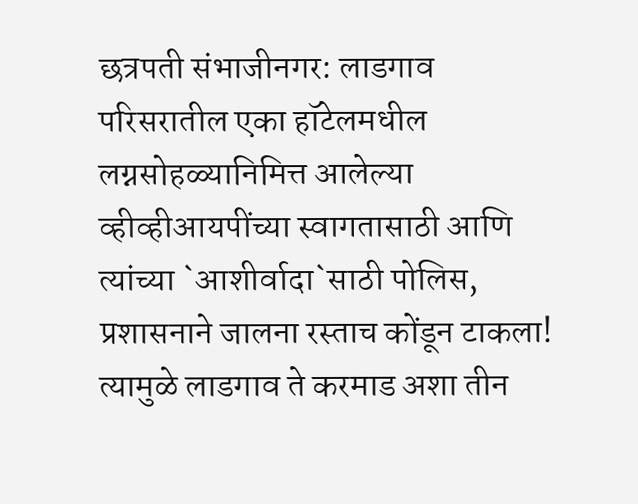छत्रपती संभाजीनगर: लाडगाव परिसरातील एका हॉटेलमधील लग्नसोहळ्यानिमित्त आलेल्या व्हीव्हीआयपींच्या स्वागतासाठी आणि त्यांच्या `आशीर्वादा`साठी पोलिस, प्रशासनाने जालना रस्ताच कोंडून टाकला! त्यामुळे लाडगाव ते करमाड अशा तीन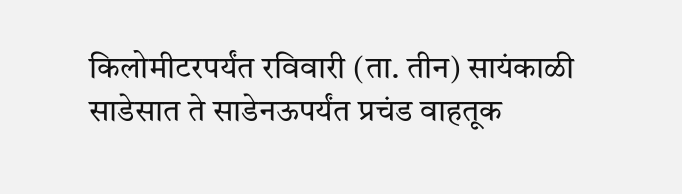किलोमीटरपर्यंत रविवारी (ता. तीन) सायंकाळी साडेसात ते साडेनऊपर्यंत प्रचंड वाहतूक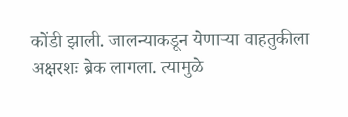कोंडी झाली. जालन्याकडून येणाऱ्या वाहतुकीला अक्षरशः ब्रेक लागला. त्यामुळे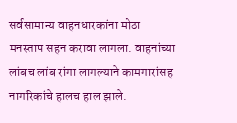सर्वसामान्य वाहनधारकांना मोठा मनस्ताप सहन करावा लागला. वाहनांच्या लांबच लांब रांगा लागल्याने कामगारांसह नागरिकांचे हालच हाल झाले.